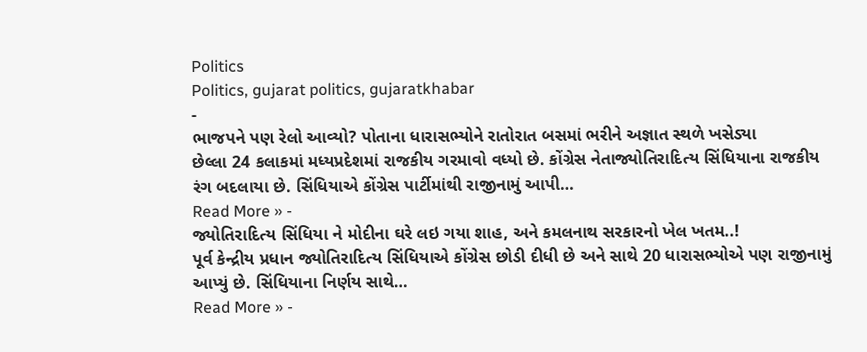Politics
Politics, gujarat politics, gujaratkhabar
-
ભાજપને પણ રેલો આવ્યો? પોતાના ધારાસભ્યોને રાતોરાત બસમાં ભરીને અજ્ઞાત સ્થળે ખસેડ્યા
છેલ્લા 24 કલાકમાં મધ્યપ્રદેશમાં રાજકીય ગરમાવો વધ્યો છે. કોંગ્રેસ નેતાજ્યોતિરાદિત્ય સિંધિયાના રાજકીય રંગ બદલાયા છે. સિંધિયાએ કોંગ્રેસ પાર્ટીમાંથી રાજીનામું આપી…
Read More » -
જ્યોતિરાદિત્ય સિંધિયા ને મોદીના ઘરે લઇ ગયા શાહ, અને કમલનાથ સરકારનો ખેલ ખતમ..!
પૂર્વ કેન્દ્રીય પ્રધાન જ્યોતિરાદિત્ય સિંધિયાએ કોંગ્રેસ છોડી દીધી છે અને સાથે 20 ધારાસભ્યોએ પણ રાજીનામું આપ્યું છે. સિંધિયાના નિર્ણય સાથે…
Read More » -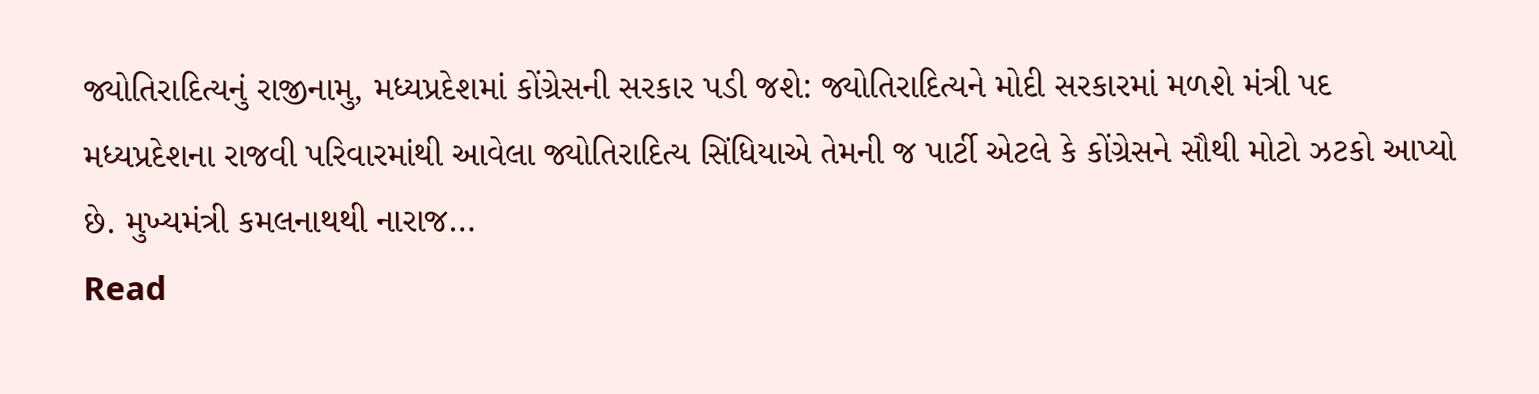જ્યોતિરાદિત્યનું રાજીનામુ, મધ્યપ્રદેશમાં કોંગ્રેસની સરકાર પડી જશે: જ્યોતિરાદિત્યને મોદી સરકારમાં મળશે મંત્રી પદ
મધ્યપ્રદેશના રાજવી પરિવારમાંથી આવેલા જ્યોતિરાદિત્ય સિંધિયાએ તેમની જ પાર્ટી એટલે કે કોંગ્રેસને સૌથી મોટો ઝટકો આપ્યો છે. મુખ્યમંત્રી કમલનાથથી નારાજ…
Read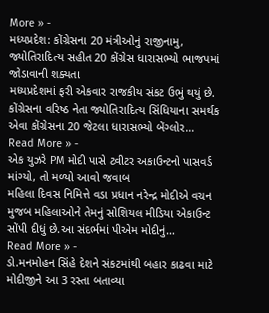More » -
મધ્યપ્રદેશ: કોંગ્રેસના 20 મંત્રીઓનું રાજીનામુ, જ્યોતિરાદિત્ય સહીત 20 કોંગ્રેસ ધારાસભ્યો ભાજપમાં જોડાવાની શક્યતા
મધ્યપ્રદેશમાં ફરી એકવાર રાજકીય સંકટ ઉભું થયું છે. કોંગ્રેસના વરિષ્ઠ નેતા જ્યોતિરાદિત્ય સિંધિયાના સમર્થક એવા કોંગ્રેસના 20 જેટલા ધારાસભ્યો બેંગ્લોર…
Read More » -
એક યુઝરે PM મોદી પાસે ટ્વીટર અકાઉન્ટનો પાસવર્ડ માંગ્યો, તો મળ્યો આવો જવાબ
મહિલા દિવસ નિમિત્તે વડા પ્રધાન નરેન્દ્ર મોદીએ વચન મુજબ મહિલાઓને તેમનું સોશિયલ મીડિયા એકાઉન્ટ સોંપી દીધું છે.આ સંદર્ભમાં પીએમ મોદીનું…
Read More » -
ડો.મનમોહન સિંહે દેશને સંકટમાંથી બહાર કાઢવા માટે મોદીજીને આ 3 રસ્તા બતાવ્યા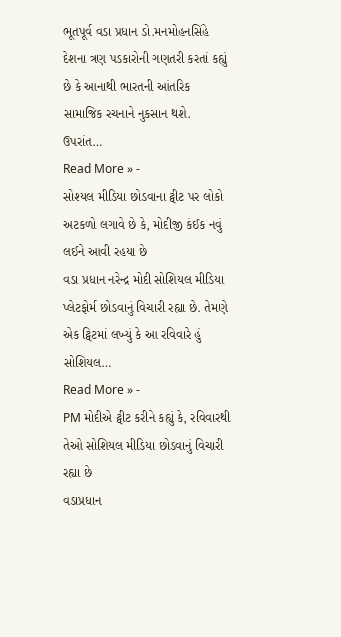ભૂતપૂર્વ વડા પ્રધાન ડો.મનમોહનસિંહે દેશના ત્રણ પડકારોની ગણતરી કરતાં કહ્યું છે કે આનાથી ભારતની આંતરિક સામાજિક રચનાને નુકસાન થશે. ઉપરાંત…
Read More » -
સોશ્યલ મીડિયા છોડવાના ટ્વીટ પર લોકો અટકળો લગાવે છે કે, મોદીજી કંઈક નવું લઈને આવી રહયા છે
વડા પ્રધાન નરેન્દ્ર મોદી સોશિયલ મીડિયા પ્લેટફોર્મ છોડવાનું વિચારી રહ્યા છે. તેમણે એક ટ્વિટમાં લખ્યું કે આ રવિવારે હું સોશિયલ…
Read More » -
PM મોદીએ ટ્વીટ કરીને કહ્યું કે, રવિવારથી તેઓ સોશિયલ મીડિયા છોડવાનું વિચારી રહ્યા છે
વડાપ્રધાન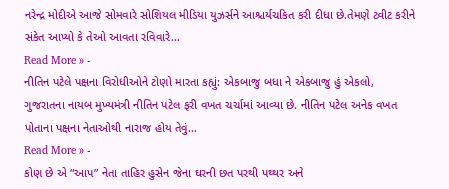નરેન્દ્ર મોદીએ આજે સોમવારે સોશિયલ મીડિયા યુઝર્સને આશ્ચર્યચકિત કરી દીધા છે.તેમણે ટ્વીટ કરીને સંકેત આપ્યો કે તેઓ આવતા રવિવારે…
Read More » -
નીતિન પટેલે પક્ષના વિરોધીઓને ટોણો મારતા કહ્યું: એકબાજુ બધા ને એકબાજુ હું એકલો,
ગુજરાતના નાયબ મુખ્યમંત્રી નીતિન પટેલ ફરી વખત ચર્ચામાં આવ્યા છે. નીતિન પટેલ અનેક વખત પોતાના પક્ષના નેતાઓથી નારાજ હોય તેવું…
Read More » -
કોણ છે એ “આપ” નેતા તાહિર હુસેન જેના ઘરની છત પરથી પથ્થર અને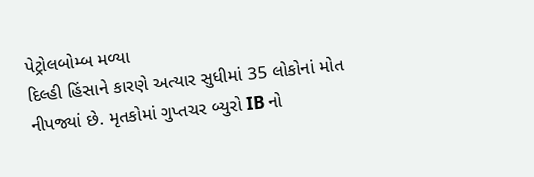પેટ્રોલબોમ્બ મળ્યા
દિલ્હી હિંસાને કારણે અત્યાર સુધીમાં 35 લોકોનાં મોત નીપજ્યાં છે. મૃતકોમાં ગુપ્તચર બ્યુરો IB નો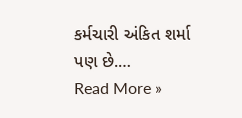કર્મચારી અંકિત શર્મા પણ છે.…
Read More »